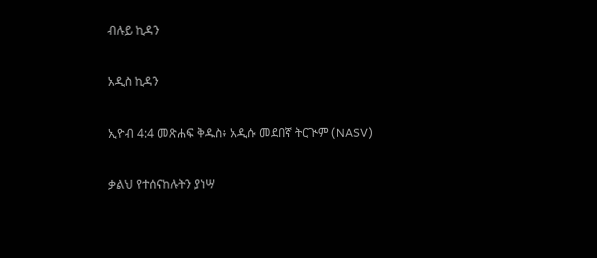ብሉይ ኪዳን

አዲስ ኪዳን

ኢዮብ 4:4 መጽሐፍ ቅዱስ፥ አዲሱ መደበኛ ትርጒም (NASV)

ቃልህ የተሰናከሉትን ያነሣ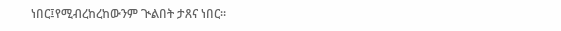ነበር፤የሚብረከረከውንም ጒልበት ታጸና ነበር።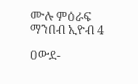ሙሉ ምዕራፍ ማንበብ ኢዮብ 4

ዐውደ-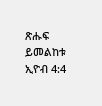ጽሑፍ ይመልከቱ ኢዮብ 4:4